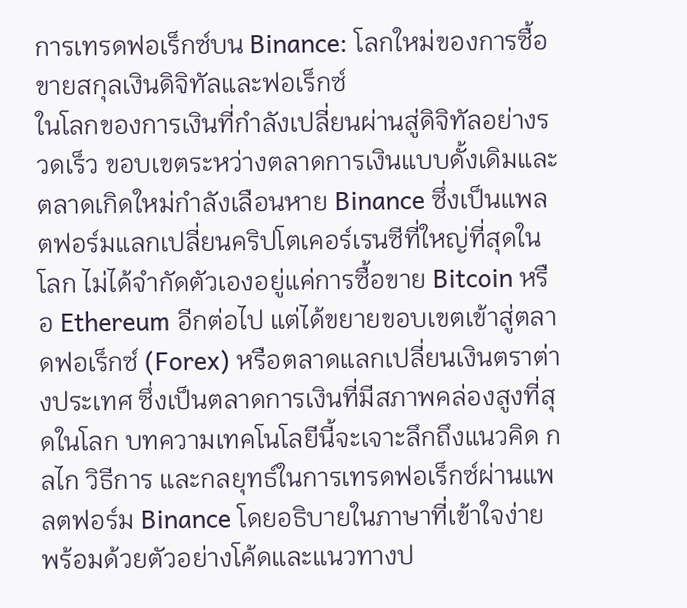การเทรดฟอเร็กซ์บน Binance: โลกใหม่ของการซื้อขายสกุลเงินดิจิทัลและฟอเร็กซ์
ในโลกของการเงินที่กำลังเปลี่ยนผ่านสู่ดิจิทัลอย่างรวดเร็ว ขอบเขตระหว่างตลาดการเงินแบบดั้งเดิมและตลาดเกิดใหม่กำลังเลือนหาย Binance ซึ่งเป็นแพลตฟอร์มแลกเปลี่ยนคริปโตเคอร์เรนซีที่ใหญ่ที่สุดในโลก ไม่ได้จำกัดตัวเองอยู่แค่การซื้อขาย Bitcoin หรือ Ethereum อีกต่อไป แต่ได้ขยายขอบเขตเข้าสู่ตลาดฟอเร็กซ์ (Forex) หรือตลาดแลกเปลี่ยนเงินตราต่างประเทศ ซึ่งเป็นตลาดการเงินที่มีสภาพคล่องสูงที่สุดในโลก บทความเทคโนโลยีนี้จะเจาะลึกถึงแนวคิด กลไก วิธีการ และกลยุทธ์ในการเทรดฟอเร็กซ์ผ่านแพลตฟอร์ม Binance โดยอธิบายในภาษาที่เข้าใจง่าย พร้อมด้วยตัวอย่างโค้ดและแนวทางป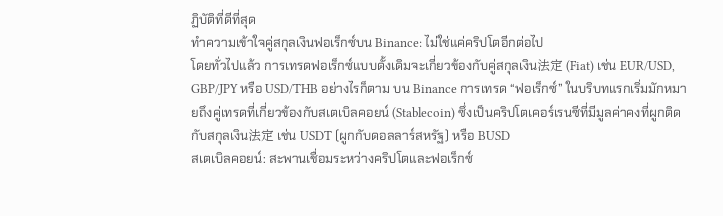ฏิบัติที่ดีที่สุด
ทำความเข้าใจคู่สกุลเงินฟอเร็กซ์บน Binance: ไม่ใช่แค่คริปโตอีกต่อไป
โดยทั่วไปแล้ว การเทรดฟอเร็กซ์แบบดั้งเดิมจะเกี่ยวข้องกับคู่สกุลเงิน法定 (Fiat) เช่น EUR/USD, GBP/JPY หรือ USD/THB อย่างไรก็ตาม บน Binance การเทรด “ฟอเร็กซ์” ในบริบทแรกเริ่มมักหมายถึงคู่เทรดที่เกี่ยวข้องกับสเตเบิลคอยน์ (Stablecoin) ซึ่งเป็นคริปโตเคอร์เรนซีที่มีมูลค่าคงที่ผูกติดกับสกุลเงิน法定 เช่น USDT (ผูกกับดอลลาร์สหรัฐ) หรือ BUSD
สเตเบิลคอยน์: สะพานเชื่อมระหว่างคริปโตและฟอเร็กซ์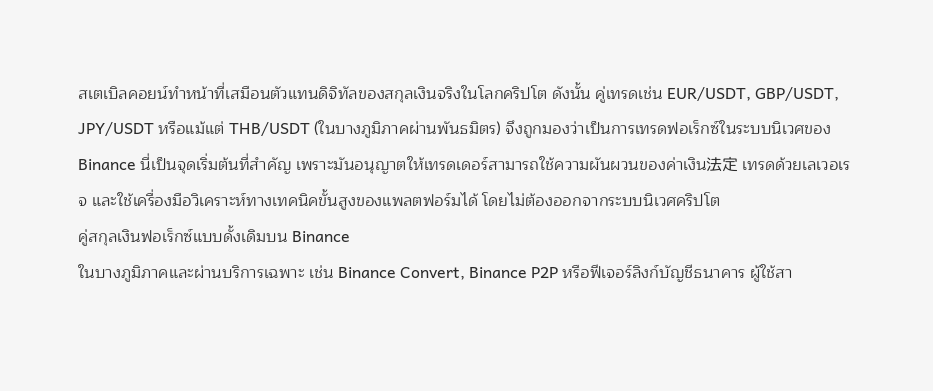สเตเบิลคอยน์ทำหน้าที่เสมือนตัวแทนดิจิทัลของสกุลเงินจริงในโลกคริปโต ดังนั้น คู่เทรดเช่น EUR/USDT, GBP/USDT, JPY/USDT หรือแม้แต่ THB/USDT (ในบางภูมิภาคผ่านพันธมิตร) จึงถูกมองว่าเป็นการเทรดฟอเร็กซ์ในระบบนิเวศของ Binance นี่เป็นจุดเริ่มต้นที่สำคัญ เพราะมันอนุญาตให้เทรดเดอร์สามารถใช้ความผันผวนของค่าเงิน法定 เทรดด้วยเลเวอเรจ และใช้เครื่องมือวิเคราะห์ทางเทคนิคขั้นสูงของแพลตฟอร์มได้ โดยไม่ต้องออกจากระบบนิเวศคริปโต
คู่สกุลเงินฟอเร็กซ์แบบดั้งเดิมบน Binance
ในบางภูมิภาคและผ่านบริการเฉพาะ เช่น Binance Convert, Binance P2P หรือฟีเจอร์ลิงก์บัญชีธนาคาร ผู้ใช้สา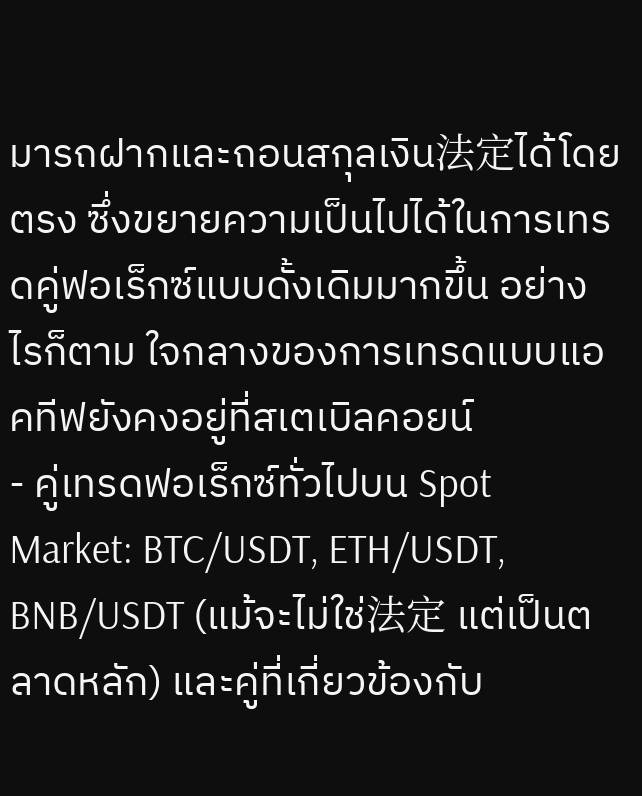มารถฝากและถอนสกุลเงิน法定ได้โดยตรง ซึ่งขยายความเป็นไปได้ในการเทรดคู่ฟอเร็กซ์แบบดั้งเดิมมากขึ้น อย่างไรก็ตาม ใจกลางของการเทรดแบบแอคทีฟยังคงอยู่ที่สเตเบิลคอยน์
- คู่เทรดฟอเร็กซ์ทั่วไปบน Spot Market: BTC/USDT, ETH/USDT, BNB/USDT (แม้จะไม่ใช่法定 แต่เป็นตลาดหลัก) และคู่ที่เกี่ยวข้องกับ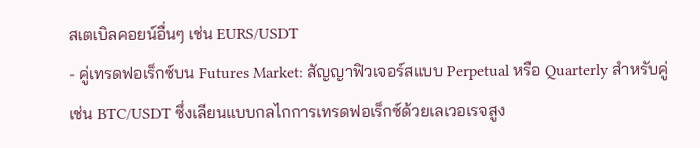สเตเบิลคอยน์อื่นๆ เช่น EURS/USDT
- คู่เทรดฟอเร็กซ์บน Futures Market: สัญญาฟิวเจอร์สแบบ Perpetual หรือ Quarterly สำหรับคู่เช่น BTC/USDT ซึ่งเลียนแบบกลไกการเทรดฟอเร็กซ์ด้วยเลเวอเรจสูง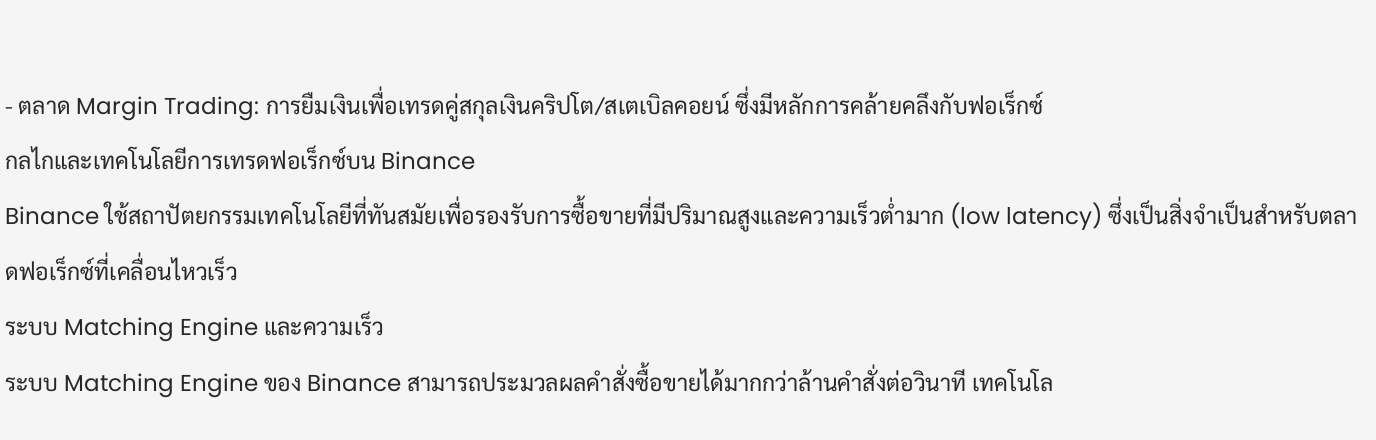- ตลาด Margin Trading: การยืมเงินเพื่อเทรดคู่สกุลเงินคริปโต/สเตเบิลคอยน์ ซึ่งมีหลักการคล้ายคลึงกับฟอเร็กซ์
กลไกและเทคโนโลยีการเทรดฟอเร็กซ์บน Binance
Binance ใช้สถาปัตยกรรมเทคโนโลยีที่ทันสมัยเพื่อรองรับการซื้อขายที่มีปริมาณสูงและความเร็วต่ำมาก (low latency) ซึ่งเป็นสิ่งจำเป็นสำหรับตลาดฟอเร็กซ์ที่เคลื่อนไหวเร็ว
ระบบ Matching Engine และความเร็ว
ระบบ Matching Engine ของ Binance สามารถประมวลผลคำสั่งซื้อขายได้มากกว่าล้านคำสั่งต่อวินาที เทคโนโล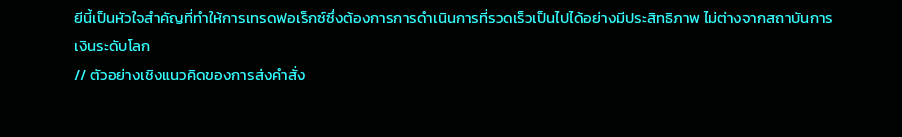ยีนี้เป็นหัวใจสำคัญที่ทำให้การเทรดฟอเร็กซ์ซึ่งต้องการการดำเนินการที่รวดเร็วเป็นไปได้อย่างมีประสิทธิภาพ ไม่ต่างจากสถาบันการเงินระดับโลก
// ตัวอย่างเชิงแนวคิดของการส่งคำสั่ง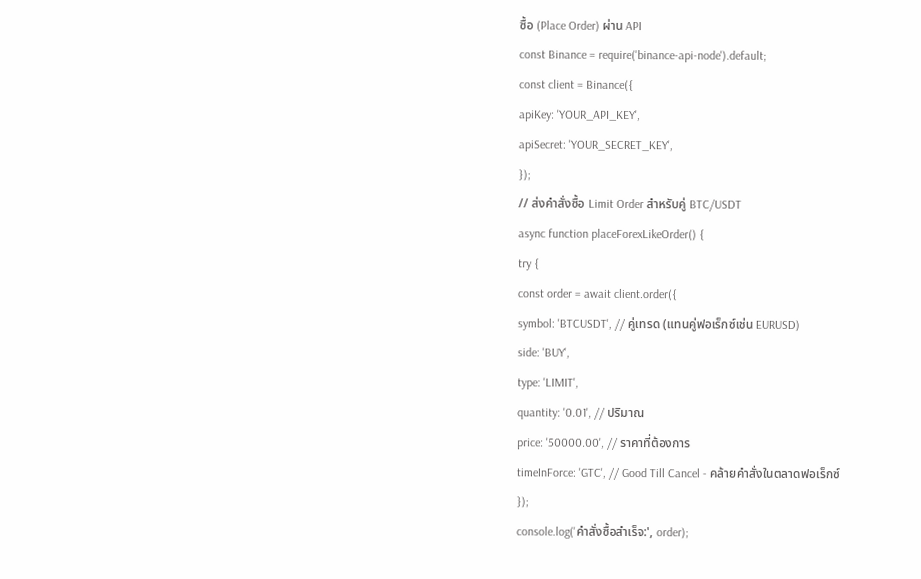ซื้อ (Place Order) ผ่าน API
const Binance = require('binance-api-node').default;
const client = Binance({
apiKey: 'YOUR_API_KEY',
apiSecret: 'YOUR_SECRET_KEY',
});
// ส่งคำสั่งซื้อ Limit Order สำหรับคู่ BTC/USDT
async function placeForexLikeOrder() {
try {
const order = await client.order({
symbol: 'BTCUSDT', // คู่เทรด (แทนคู่ฟอเร็กซ์เช่น EURUSD)
side: 'BUY',
type: 'LIMIT',
quantity: '0.01', // ปริมาณ
price: '50000.00', // ราคาที่ต้องการ
timeInForce: 'GTC', // Good Till Cancel - คล้ายคำสั่งในตลาดฟอเร็กซ์
});
console.log('คำสั่งซื้อสำเร็จ:', order);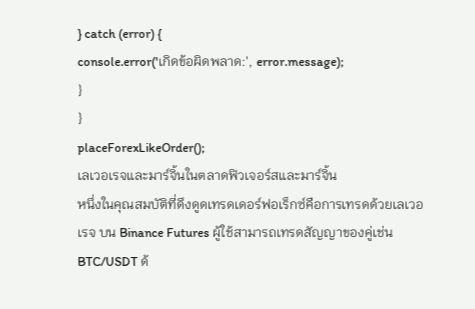} catch (error) {
console.error('เกิดข้อผิดพลาด:', error.message);
}
}
placeForexLikeOrder();
เลเวอเรจและมาร์จิ้นในตลาดฟิวเจอร์สและมาร์จิ้น
หนึ่งในคุณสมบัติที่ดึงดูดเทรดเดอร์ฟอเร็กซ์คือการเทรดด้วยเลเวอเรจ บน Binance Futures ผู้ใช้สามารถเทรดสัญญาของคู่เช่น BTC/USDT ด้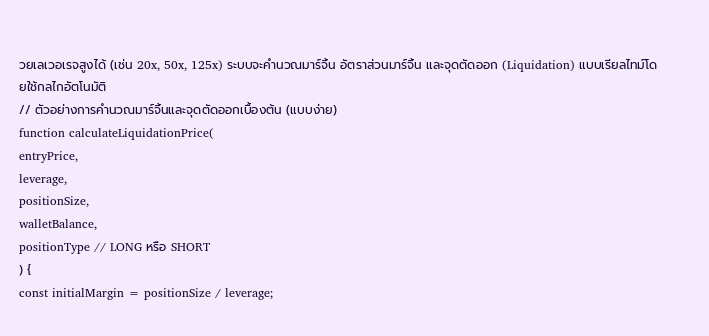วยเลเวอเรจสูงได้ (เช่น 20x, 50x, 125x) ระบบจะคำนวณมาร์จิ้น อัตราส่วนมาร์จิ้น และจุดตัดออก (Liquidation) แบบเรียลไทม์โดยใช้กลไกอัตโนมัติ
// ตัวอย่างการคำนวณมาร์จิ้นและจุดตัดออกเบื้องต้น (แบบง่าย)
function calculateLiquidationPrice(
entryPrice,
leverage,
positionSize,
walletBalance,
positionType // LONG หรือ SHORT
) {
const initialMargin = positionSize / leverage;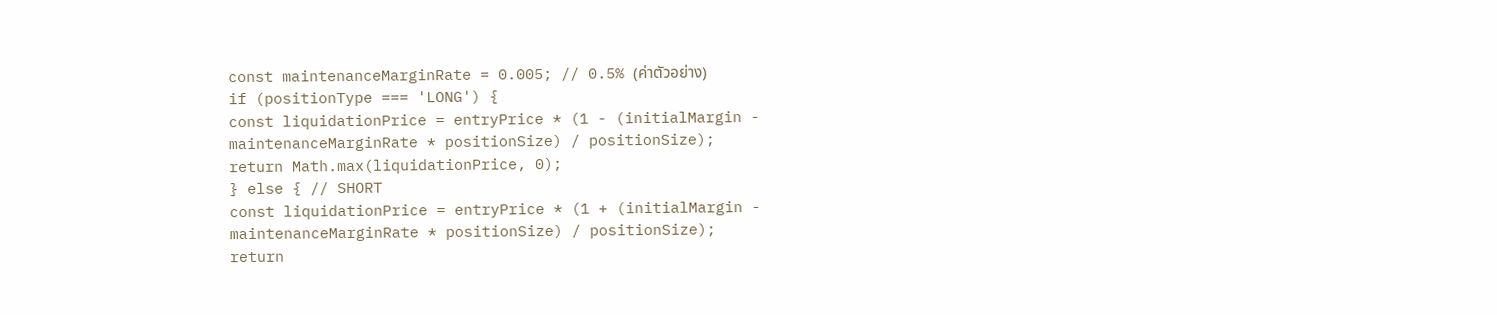const maintenanceMarginRate = 0.005; // 0.5% (ค่าตัวอย่าง)
if (positionType === 'LONG') {
const liquidationPrice = entryPrice * (1 - (initialMargin - maintenanceMarginRate * positionSize) / positionSize);
return Math.max(liquidationPrice, 0);
} else { // SHORT
const liquidationPrice = entryPrice * (1 + (initialMargin - maintenanceMarginRate * positionSize) / positionSize);
return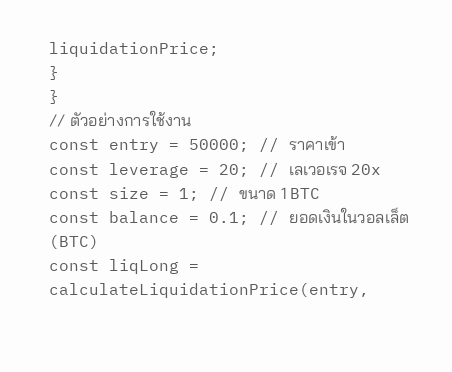liquidationPrice;
}
}
// ตัวอย่างการใช้งาน
const entry = 50000; // ราคาเข้า
const leverage = 20; // เลเวอเรจ 20x
const size = 1; // ขนาด 1 BTC
const balance = 0.1; // ยอดเงินในวอลเล็ต (BTC)
const liqLong = calculateLiquidationPrice(entry,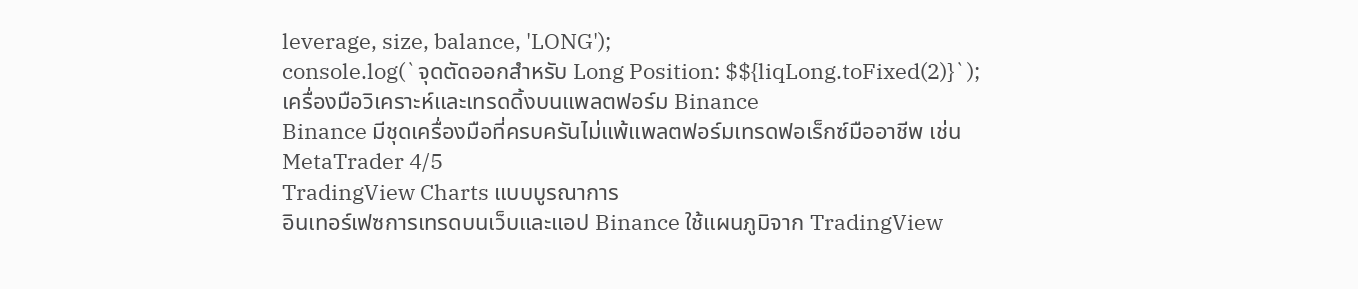leverage, size, balance, 'LONG');
console.log(`จุดตัดออกสำหรับ Long Position: $${liqLong.toFixed(2)}`);
เครื่องมือวิเคราะห์และเทรดดิ้งบนแพลตฟอร์ม Binance
Binance มีชุดเครื่องมือที่ครบครันไม่แพ้แพลตฟอร์มเทรดฟอเร็กซ์มืออาชีพ เช่น MetaTrader 4/5
TradingView Charts แบบบูรณาการ
อินเทอร์เฟซการเทรดบนเว็บและแอป Binance ใช้แผนภูมิจาก TradingView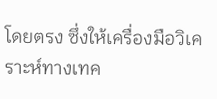โดยตรง ซึ่งให้เครื่องมือวิเคราะห์ทางเทค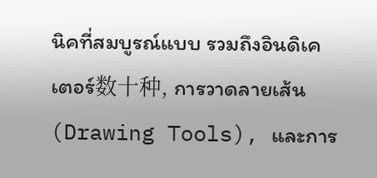นิคที่สมบูรณ์แบบ รวมถึงอินดิเคเตอร์数十种, การวาดลายเส้น (Drawing Tools), และการ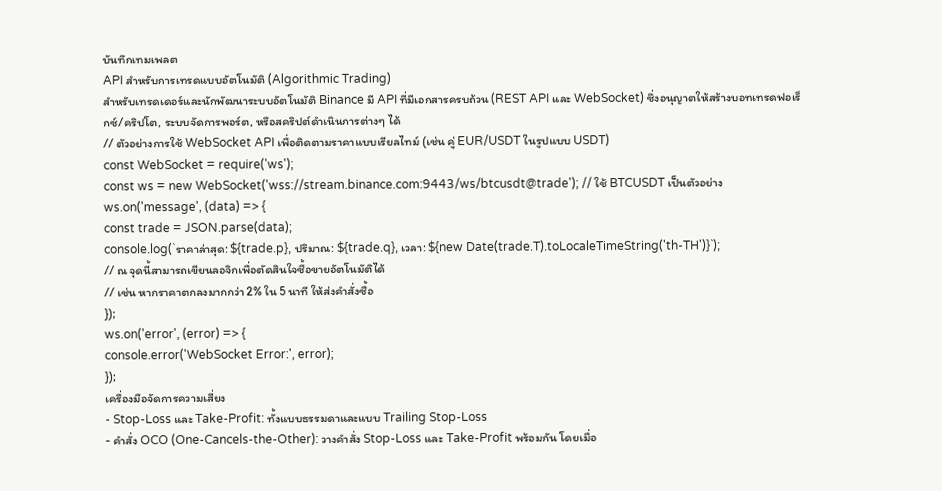บันทึกเทมเพลต
API สำหรับการเทรดแบบอัตโนมัติ (Algorithmic Trading)
สำหรับเทรดเดอร์และนักพัฒนาระบบอัตโนมัติ Binance มี API ที่มีเอกสารครบถ้วน (REST API และ WebSocket) ซึ่งอนุญาตให้สร้างบอทเทรดฟอเร็กซ์/คริปโต, ระบบจัดการพอร์ต, หรือสคริปต์ดำเนินการต่างๆ ได้
// ตัวอย่างการใช้ WebSocket API เพื่อติดตามราคาแบบเรียลไทม์ (เช่น คู่ EUR/USDT ในรูปแบบ USDT)
const WebSocket = require('ws');
const ws = new WebSocket('wss://stream.binance.com:9443/ws/btcusdt@trade'); // ใช้ BTCUSDT เป็นตัวอย่าง
ws.on('message', (data) => {
const trade = JSON.parse(data);
console.log(`ราคาล่าสุด: ${trade.p}, ปริมาณ: ${trade.q}, เวลา: ${new Date(trade.T).toLocaleTimeString('th-TH')}`);
// ณ จุดนี้สามารถเขียนลอจิกเพื่อตัดสินใจซื้อขายอัตโนมัติได้
// เช่น หากราคาตกลงมากกว่า 2% ใน 5 นาที ให้ส่งคำสั่งซื้อ
});
ws.on('error', (error) => {
console.error('WebSocket Error:', error);
});
เครื่องมือจัดการความเสี่ยง
- Stop-Loss และ Take-Profit: ทั้งแบบธรรมดาและแบบ Trailing Stop-Loss
- คำสั่ง OCO (One-Cancels-the-Other): วางคำสั่ง Stop-Loss และ Take-Profit พร้อมกัน โดยเมื่อ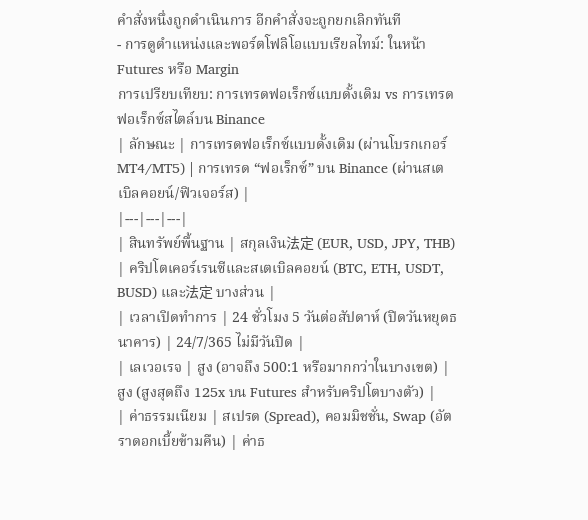คำสั่งหนึ่งถูกดำเนินการ อีกคำสั่งจะถูกยกเลิกทันที
- การดูตำแหน่งและพอร์ตโฟลิโอแบบเรียลไทม์: ในหน้า Futures หรือ Margin
การเปรียบเทียบ: การเทรดฟอเร็กซ์แบบดั้งเดิม vs การเทรดฟอเร็กซ์สไตล์บน Binance
| ลักษณะ | การเทรดฟอเร็กซ์แบบดั้งเดิม (ผ่านโบรกเกอร์ MT4/MT5) | การเทรด “ฟอเร็กซ์” บน Binance (ผ่านสเตเบิลคอยน์/ฟิวเจอร์ส) |
|---|---|---|
| สินทรัพย์พื้นฐาน | สกุลเงิน法定 (EUR, USD, JPY, THB) | คริปโตเคอร์เรนซีและสเตเบิลคอยน์ (BTC, ETH, USDT, BUSD) และ法定 บางส่วน |
| เวลาเปิดทำการ | 24 ชั่วโมง 5 วันต่อสัปดาห์ (ปิดวันหยุดธนาคาร) | 24/7/365 ไม่มีวันปิด |
| เลเวอเรจ | สูง (อาจถึง 500:1 หรือมากกว่าในบางเขต) | สูง (สูงสุดถึง 125x บน Futures สำหรับคริปโตบางตัว) |
| ค่าธรรมเนียม | สเปรด (Spread), คอมมิชชั่น, Swap (อัตราดอกเบี้ยข้ามคืน) | ค่าธ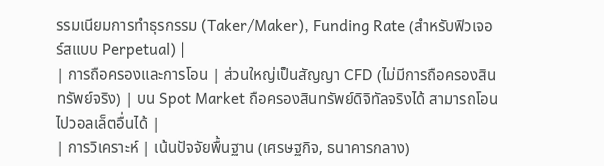รรมเนียมการทำธุรกรรม (Taker/Maker), Funding Rate (สำหรับฟิวเจอร์สแบบ Perpetual) |
| การถือครองและการโอน | ส่วนใหญ่เป็นสัญญา CFD (ไม่มีการถือครองสินทรัพย์จริง) | บน Spot Market ถือครองสินทรัพย์ดิจิทัลจริงได้ สามารถโอนไปวอลเล็ตอื่นได้ |
| การวิเคราะห์ | เน้นปัจจัยพื้นฐาน (เศรษฐกิจ, ธนาคารกลาง)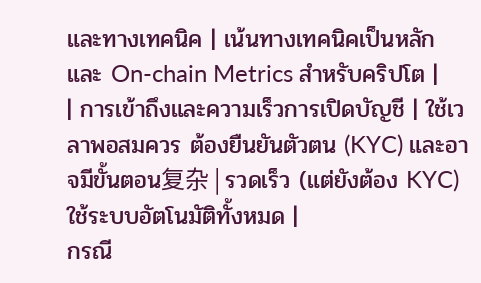และทางเทคนิค | เน้นทางเทคนิคเป็นหลัก และ On-chain Metrics สำหรับคริปโต |
| การเข้าถึงและความเร็วการเปิดบัญชี | ใช้เวลาพอสมควร ต้องยืนยันตัวตน (KYC) และอาจมีขั้นตอน复杂 | รวดเร็ว (แต่ยังต้อง KYC) ใช้ระบบอัตโนมัติทั้งหมด |
กรณี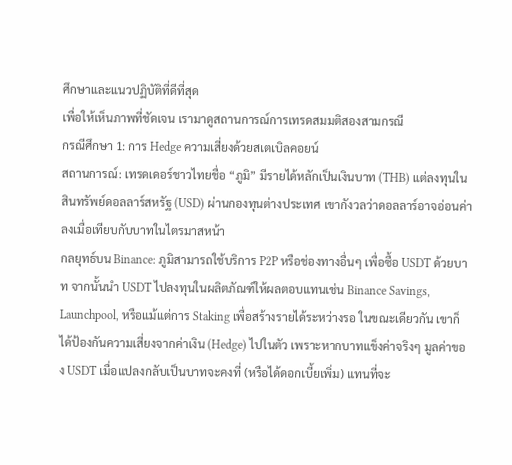ศึกษาและแนวปฏิบัติที่ดีที่สุด
เพื่อให้เห็นภาพที่ชัดเจน เรามาดูสถานการณ์การเทรดสมมติสองสามกรณี
กรณีศึกษา 1: การ Hedge ความเสี่ยงด้วยสเตเบิลคอยน์
สถานการณ์: เทรดเดอร์ชาวไทยชื่อ “ภูมิ” มีรายได้หลักเป็นเงินบาท (THB) แต่ลงทุนในสินทรัพย์ดอลลาร์สหรัฐ (USD) ผ่านกองทุนต่างประเทศ เขากังวลว่าดอลลาร์อาจอ่อนค่าลงเมื่อเทียบกับบาทในไตรมาสหน้า
กลยุทธ์บน Binance: ภูมิสามารถใช้บริการ P2P หรือช่องทางอื่นๆ เพื่อซื้อ USDT ด้วยบาท จากนั้นนำ USDT ไปลงทุนในผลิตภัณฑ์ให้ผลตอบแทนเช่น Binance Savings, Launchpool, หรือแม้แต่การ Staking เพื่อสร้างรายได้ระหว่างรอ ในขณะเดียวกัน เขาก็ได้ป้องกันความเสี่ยงจากค่าเงิน (Hedge) ไปในตัว เพราะหากบาทแข็งค่าจริงๆ มูลค่าของ USDT เมื่อแปลงกลับเป็นบาทจะคงที่ (หรือได้ดอกเบี้ยเพิ่ม) แทนที่จะ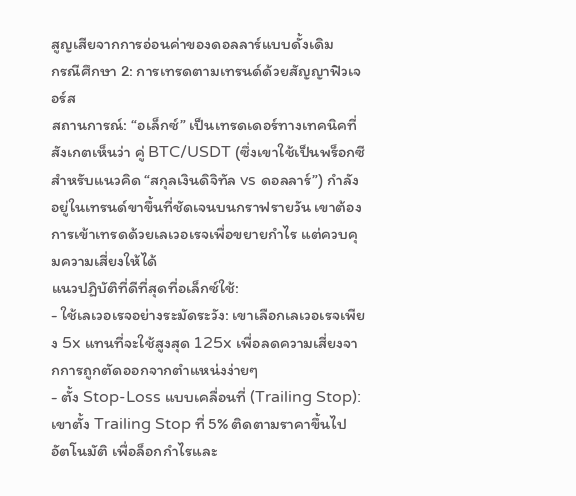สูญเสียจากการอ่อนค่าของดอลลาร์แบบดั้งเดิม
กรณีศึกษา 2: การเทรดตามเทรนด์ด้วยสัญญาฟิวเจอร์ส
สถานการณ์: “อเล็กซ์” เป็นเทรดเดอร์ทางเทคนิคที่สังเกตเห็นว่า คู่ BTC/USDT (ซึ่งเขาใช้เป็นพร็อกซีสำหรับแนวคิด “สกุลเงินดิจิทัล vs ดอลลาร์”) กำลังอยู่ในเทรนด์ขาขึ้นที่ชัดเจนบนกราฟรายวัน เขาต้องการเข้าเทรดด้วยเลเวอเรจเพื่อขยายกำไร แต่ควบคุมความเสี่ยงให้ได้
แนวปฏิบัติที่ดีที่สุดที่อเล็กซ์ใช้:
- ใช้เลเวอเรจอย่างระมัดระวัง: เขาเลือกเลเวอเรจเพียง 5x แทนที่จะใช้สูงสุด 125x เพื่อลดความเสี่ยงจากการถูกตัดออกจากตำแหน่งง่ายๆ
- ตั้ง Stop-Loss แบบเคลื่อนที่ (Trailing Stop): เขาตั้ง Trailing Stop ที่ 5% ติดตามราคาขึ้นไปอัตโนมัติ เพื่อล็อกกำไรและ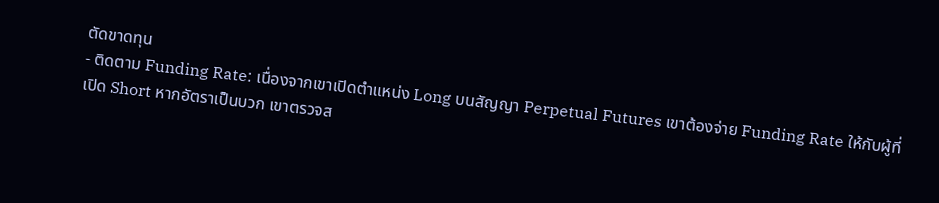ตัดขาดทุน
- ติดตาม Funding Rate: เนื่องจากเขาเปิดตำแหน่ง Long บนสัญญา Perpetual Futures เขาต้องจ่าย Funding Rate ให้กับผู้ที่เปิด Short หากอัตราเป็นบวก เขาตรวจส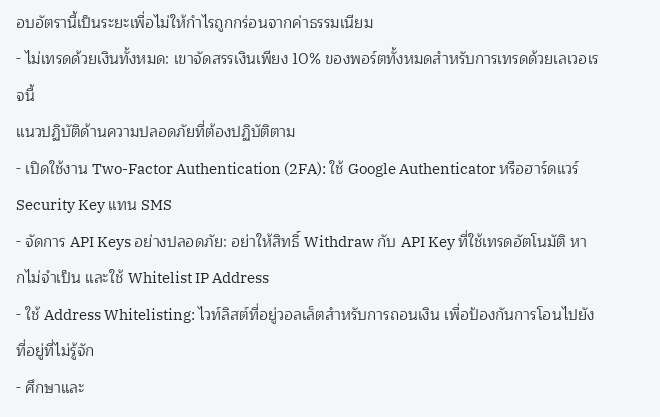อบอัตรานี้เป็นระยะเพื่อไม่ให้กำไรถูกกร่อนจากค่าธรรมเนียม
- ไม่เทรดด้วยเงินทั้งหมด: เขาจัดสรรเงินเพียง 10% ของพอร์ตทั้งหมดสำหรับการเทรดด้วยเลเวอเรจนี้
แนวปฏิบัติด้านความปลอดภัยที่ต้องปฏิบัติตาม
- เปิดใช้งาน Two-Factor Authentication (2FA): ใช้ Google Authenticator หรือฮาร์ดแวร์ Security Key แทน SMS
- จัดการ API Keys อย่างปลอดภัย: อย่าให้สิทธิ์ Withdraw กับ API Key ที่ใช้เทรดอัตโนมัติ หากไม่จำเป็น และใช้ Whitelist IP Address
- ใช้ Address Whitelisting: ไวท์ลิสต์ที่อยู่วอลเล็ตสำหรับการถอนเงิน เพื่อป้องกันการโอนไปยังที่อยู่ที่ไม่รู้จัก
- ศึกษาและ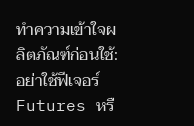ทำความเข้าใจผลิตภัณฑ์ก่อนใช้: อย่าใช้ฟีเจอร์ Futures หรื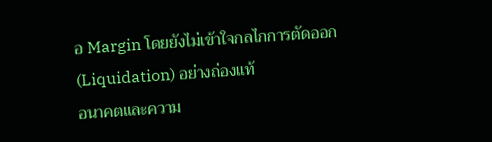อ Margin โดยยังไม่เข้าใจกลไกการตัดออก (Liquidation) อย่างถ่องแท้
อนาคตและความ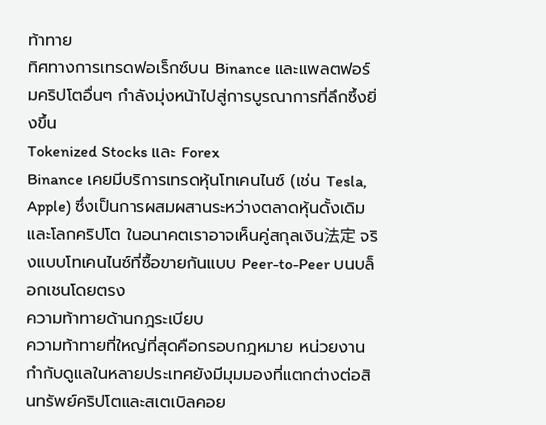ท้าทาย
ทิศทางการเทรดฟอเร็กซ์บน Binance และแพลตฟอร์มคริปโตอื่นๆ กำลังมุ่งหน้าไปสู่การบูรณาการที่ลึกซึ้งยิ่งขึ้น
Tokenized Stocks และ Forex
Binance เคยมีบริการเทรดหุ้นโทเคนไนซ์ (เช่น Tesla, Apple) ซึ่งเป็นการผสมผสานระหว่างตลาดหุ้นดั้งเดิมและโลกคริปโต ในอนาคตเราอาจเห็นคู่สกุลเงิน法定 จริงแบบโทเคนไนซ์ที่ซื้อขายกันแบบ Peer-to-Peer บนบล็อกเชนโดยตรง
ความท้าทายด้านกฎระเบียบ
ความท้าทายที่ใหญ่ที่สุดคือกรอบกฎหมาย หน่วยงานกำกับดูแลในหลายประเทศยังมีมุมมองที่แตกต่างต่อสินทรัพย์คริปโตและสเตเบิลคอย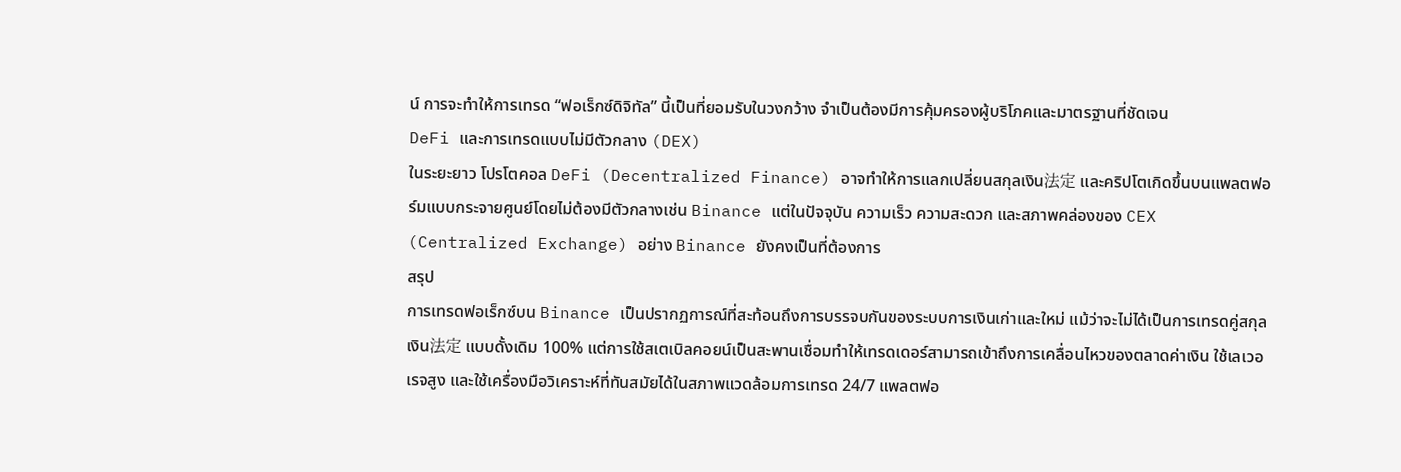น์ การจะทำให้การเทรด “ฟอเร็กซ์ดิจิทัล” นี้เป็นที่ยอมรับในวงกว้าง จำเป็นต้องมีการคุ้มครองผู้บริโภคและมาตรฐานที่ชัดเจน
DeFi และการเทรดแบบไม่มีตัวกลาง (DEX)
ในระยะยาว โปรโตคอล DeFi (Decentralized Finance) อาจทำให้การแลกเปลี่ยนสกุลเงิน法定 และคริปโตเกิดขึ้นบนแพลตฟอร์มแบบกระจายศูนย์โดยไม่ต้องมีตัวกลางเช่น Binance แต่ในปัจจุบัน ความเร็ว ความสะดวก และสภาพคล่องของ CEX (Centralized Exchange) อย่าง Binance ยังคงเป็นที่ต้องการ
สรุป
การเทรดฟอเร็กซ์บน Binance เป็นปรากฏการณ์ที่สะท้อนถึงการบรรจบกันของระบบการเงินเก่าและใหม่ แม้ว่าจะไม่ได้เป็นการเทรดคู่สกุลเงิน法定 แบบดั้งเดิม 100% แต่การใช้สเตเบิลคอยน์เป็นสะพานเชื่อมทำให้เทรดเดอร์สามารถเข้าถึงการเคลื่อนไหวของตลาดค่าเงิน ใช้เลเวอเรจสูง และใช้เครื่องมือวิเคราะห์ที่ทันสมัยได้ในสภาพแวดล้อมการเทรด 24/7 แพลตฟอ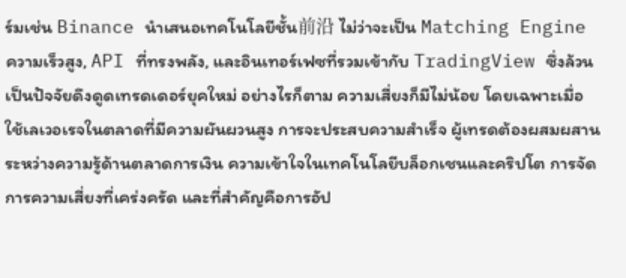ร์มเช่น Binance นำเสนอเทคโนโลยีชั้น前沿 ไม่ว่าจะเป็น Matching Engine ความเร็วสูง, API ที่ทรงพลัง, และอินเทอร์เฟซที่รวมเข้ากับ TradingView ซึ่งล้วนเป็นปัจจัยดึงดูดเทรดเดอร์ยุคใหม่ อย่างไรก็ตาม ความเสี่ยงก็มีไม่น้อย โดยเฉพาะเมื่อใช้เลเวอเรจในตลาดที่มีความผันผวนสูง การจะประสบความสำเร็จ ผู้เทรดต้องผสมผสานระหว่างความรู้ด้านตลาดการเงิน ความเข้าใจในเทคโนโลยีบล็อกเชนและคริปโต การจัดการความเสี่ยงที่เคร่งครัด และที่สำคัญคือการอัป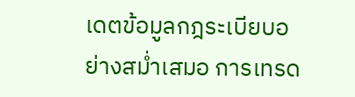เดตข้อมูลกฎระเบียบอย่างสม่ำเสมอ การเทรด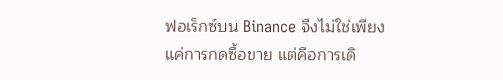ฟอเร็กซ์บน Binance จึงไม่ใช่เพียงแค่การกดซื้อขาย แต่คือการเดิ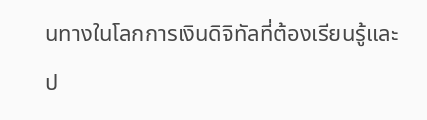นทางในโลกการเงินดิจิทัลที่ต้องเรียนรู้และป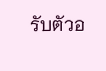รับตัวอ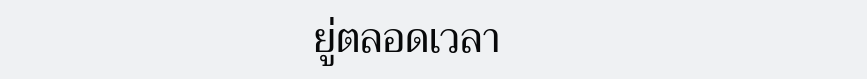ยู่ตลอดเวลา